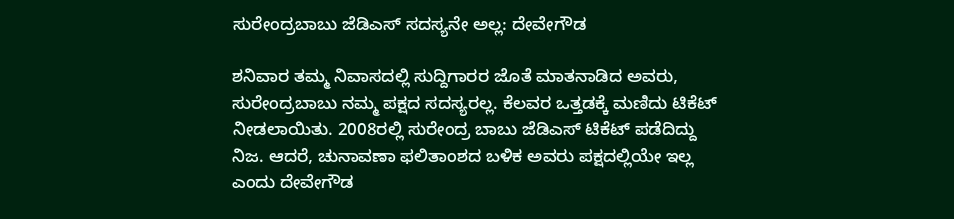ಸುರೇಂದ್ರಬಾಬು ಜೆಡಿಎಸ್ ಸದಸ್ಯನೇ ಅಲ್ಲ: ದೇವೇಗೌಡ

ಶನಿವಾರ ತಮ್ಮ ನಿವಾಸದಲ್ಲಿ ಸುದ್ದಿಗಾರರ ಜೊತೆ ಮಾತನಾಡಿದ ಅವರು, ಸುರೇಂದ್ರಬಾಬು ನಮ್ಮ ಪಕ್ಷದ ಸದಸ್ಯರಲ್ಲ. ಕೆಲವರ ಒತ್ತಡಕ್ಕೆ ಮಣಿದು ಟಿಕೆಟ್ ನೀಡಲಾಯಿತು. 2008ರಲ್ಲಿ ಸುರೇಂದ್ರ ಬಾಬು ಜೆಡಿಎಸ್ ಟಿಕೆಟ್ ಪಡೆದಿದ್ದು ನಿಜ. ಆದರೆ, ಚುನಾವಣಾ ಫಲಿತಾಂಶದ ಬಳಿಕ ಅವರು ಪಕ್ಷದಲ್ಲಿಯೇ ಇಲ್ಲ ಎಂದು ದೇವೇಗೌಡ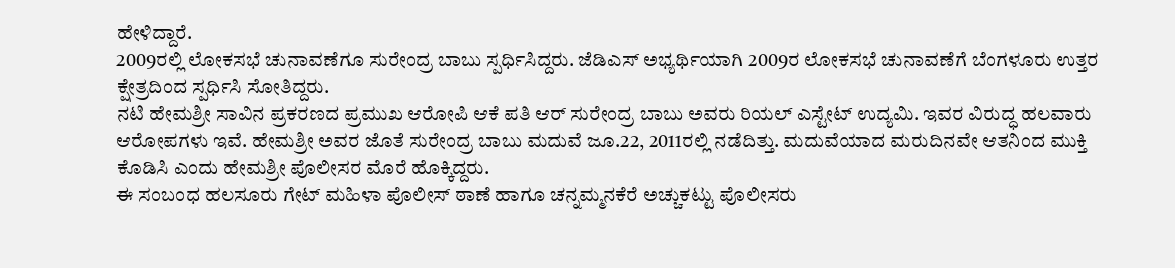ಹೇಳಿದ್ದಾರೆ.
2009ರಲ್ಲಿ ಲೋಕಸಭೆ ಚುನಾವಣೆಗೂ ಸುರೇಂದ್ರ ಬಾಬು ಸ್ಪರ್ಧಿಸಿದ್ದರು. ಜೆಡಿಎಸ್ ಅಭ್ಯರ್ಥಿಯಾಗಿ 2009ರ ಲೋಕಸಭೆ ಚುನಾವಣೆಗೆ ಬೆಂಗಳೂರು ಉತ್ತರ ಕ್ಷೇತ್ರದಿಂದ ಸ್ಪರ್ಧಿಸಿ ಸೋತಿದ್ದರು.
ನಟಿ ಹೇಮಶ್ರೀ ಸಾವಿನ ಪ್ರಕರಣದ ಪ್ರಮುಖ ಆರೋಪಿ ಆಕೆ ಪತಿ ಆರ್ ಸುರೇಂದ್ರ ಬಾಬು ಅವರು ರಿಯಲ್ ಎಸ್ಟೇಟ್ ಉದ್ಯಮಿ. ಇವರ ವಿರುದ್ಧ ಹಲವಾರು ಆರೋಪಗಳು ಇವೆ. ಹೇಮಶ್ರೀ ಅವರ ಜೊತೆ ಸುರೇಂದ್ರ ಬಾಬು ಮದುವೆ ಜೂ.22, 2011ರಲ್ಲಿ ನಡೆದಿತ್ತು. ಮದುವೆಯಾದ ಮರುದಿನವೇ ಆತನಿಂದ ಮುಕ್ತಿ ಕೊಡಿಸಿ ಎಂದು ಹೇಮಶ್ರೀ ಪೊಲೀಸರ ಮೊರೆ ಹೊಕ್ಕಿದ್ದರು.
ಈ ಸಂಬಂಧ ಹಲಸೂರು ಗೇಟ್ ಮಹಿಳಾ ಪೊಲೀಸ್ ಠಾಣೆ ಹಾಗೂ ಚನ್ನಮ್ಮನಕೆರೆ ಅಚ್ಚುಕಟ್ಟು ಪೊಲೀಸರು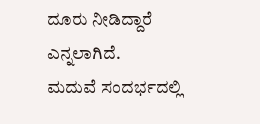ದೂರು ನೀಡಿದ್ದಾರೆ ಎನ್ನಲಾಗಿದೆ.
ಮದುವೆ ಸಂದರ್ಭದಲ್ಲಿ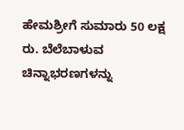ಹೇಮಶ್ರೀಗೆ ಸುಮಾರು 50 ಲಕ್ಷ ರು. ಬೆಲೆಬಾಳುವ ಚಿನ್ನಾಭರಣಗಳನ್ನು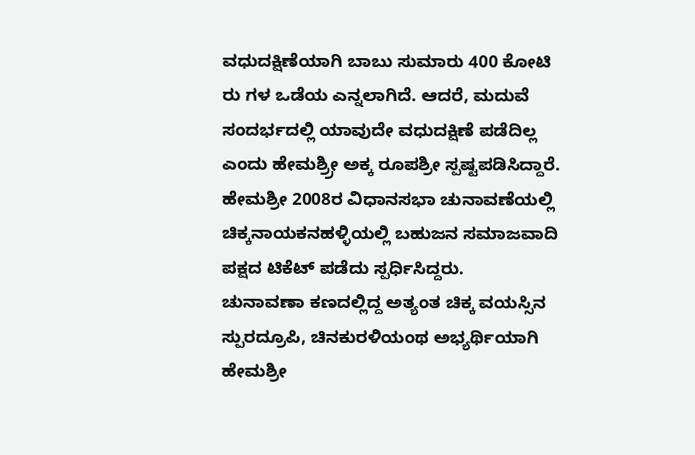ವಧುದಕ್ಷಿಣೆಯಾಗಿ ಬಾಬು ಸುಮಾರು 400 ಕೋಟಿ ರು ಗಳ ಒಡೆಯ ಎನ್ನಲಾಗಿದೆ. ಆದರೆ, ಮದುವೆ ಸಂದರ್ಭದಲ್ಲಿ ಯಾವುದೇ ವಧುದಕ್ಷಿಣೆ ಪಡೆದಿಲ್ಲ ಎಂದು ಹೇಮಶ್ರ್ರೀ ಅಕ್ಕ ರೂಪಶ್ರೀ ಸ್ಪಷ್ಟಪಡಿಸಿದ್ದಾರೆ.
ಹೇಮಶ್ರೀ 2008ರ ವಿಧಾನಸಭಾ ಚುನಾವಣೆಯಲ್ಲಿ ಚಿಕ್ಕನಾಯಕನಹಳ್ಳಿಯಲ್ಲಿ ಬಹುಜನ ಸಮಾಜವಾದಿ ಪಕ್ಷದ ಟಿಕೆಟ್ ಪಡೆದು ಸ್ಪರ್ಧಿಸಿದ್ದರು.
ಚುನಾವಣಾ ಕಣದಲ್ಲಿದ್ದ ಅತ್ಯಂತ ಚಿಕ್ಕ ವಯಸ್ಸಿನ ಸ್ಪುರದ್ರೂಪಿ, ಚಿನಕುರಳಿಯಂಥ ಅಭ್ಯರ್ಥಿಯಾಗಿ ಹೇಮಶ್ರೀ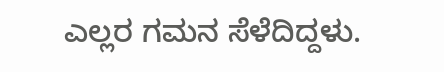ಎಲ್ಲರ ಗಮನ ಸೆಳೆದಿದ್ದಳು.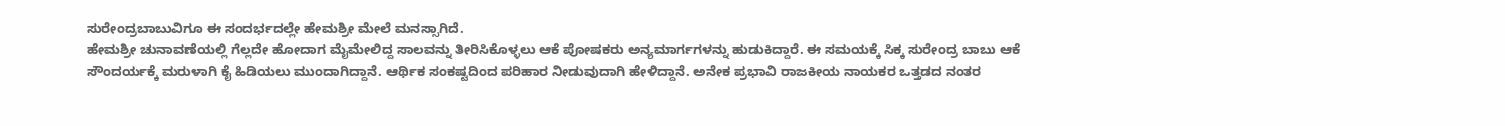ಸುರೇಂದ್ರಬಾಬುವಿಗೂ ಈ ಸಂದರ್ಭದಲ್ಲೇ ಹೇಮಶ್ರೀ ಮೇಲೆ ಮನಸ್ಸಾಗಿದೆ.
ಹೇಮಶ್ರೀ ಚುನಾವಣೆಯಲ್ಲಿ ಗೆಲ್ಲದೇ ಹೋದಾಗ ಮೈಮೇಲಿದ್ದ ಸಾಲವನ್ನು ತೀರಿಸಿಕೊಳ್ಳಲು ಆಕೆ ಪೋಷಕರು ಅನ್ಯಮಾರ್ಗಗಳನ್ನು ಹುಡುಕಿದ್ದಾರೆ. ಈ ಸಮಯಕ್ಕೆ ಸಿಕ್ಕ ಸುರೇಂದ್ರ ಬಾಬು ಆಕೆ ಸೌಂದರ್ಯಕ್ಕೆ ಮರುಳಾಗಿ ಕೈ ಹಿಡಿಯಲು ಮುಂದಾಗಿದ್ದಾನೆ. ಆರ್ಥಿಕ ಸಂಕಷ್ಟದಿಂದ ಪರಿಹಾರ ನೀಡುವುದಾಗಿ ಹೇಳಿದ್ದಾನೆ. ಅನೇಕ ಪ್ರಭಾವಿ ರಾಜಕೀಯ ನಾಯಕರ ಒತ್ತಡದ ನಂತರ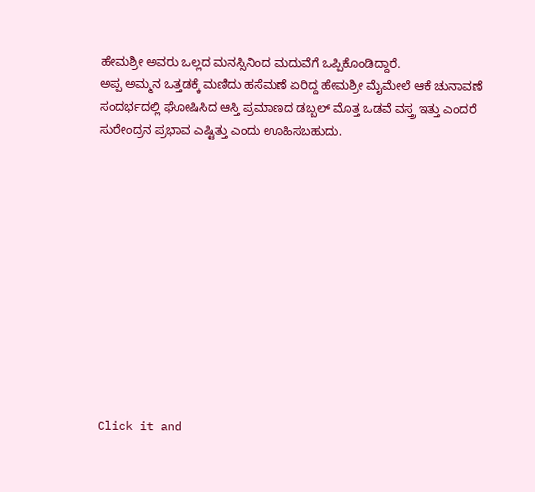ಹೇಮಶ್ರೀ ಅವರು ಒಲ್ಲದ ಮನಸ್ಸಿನಿಂದ ಮದುವೆಗೆ ಒಪ್ಪಿಕೊಂಡಿದ್ದಾರೆ.
ಅಪ್ಪ ಅಮ್ಮನ ಒತ್ತಡಕ್ಕೆ ಮಣಿದು ಹಸೆಮಣೆ ಏರಿದ್ದ ಹೇಮಶ್ರೀ ಮೈಮೇಲೆ ಆಕೆ ಚುನಾವಣೆ ಸಂದರ್ಭದಲ್ಲಿ ಘೋಷಿಸಿದ ಆಸ್ತಿ ಪ್ರಮಾಣದ ಡಬ್ಬಲ್ ಮೊತ್ತ ಒಡವೆ ವಸ್ತ್ರ ಇತ್ತು ಎಂದರೆ ಸುರೇಂದ್ರನ ಪ್ರಭಾವ ಎಷ್ಟಿತ್ತು ಎಂದು ಊಹಿಸಬಹುದು.












Click it and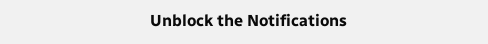Unblock the Notifications